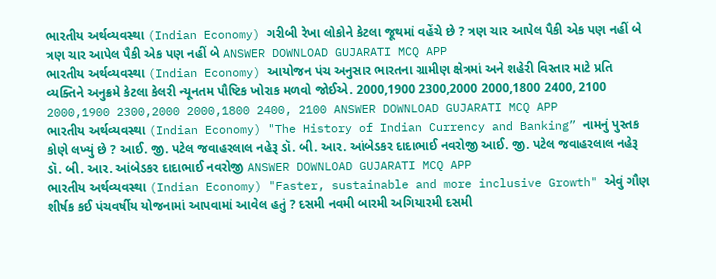ભારતીય અર્થવ્યવસ્થા (Indian Economy) ગરીબી રેખા લોકોને કેટલા જૂથમાં વહેંચે છે ? ત્રણ ચાર આપેલ પૈકી એક પણ નહીં બે ત્રણ ચાર આપેલ પૈકી એક પણ નહીં બે ANSWER DOWNLOAD GUJARATI MCQ APP
ભારતીય અર્થવ્યવસ્થા (Indian Economy) આયોજન પંચ અનુસાર ભારતના ગ્રામીણ ક્ષેત્રમાં અને શહેરી વિસ્તાર માટે પ્રતિ વ્યક્તિને અનુક્રમે કેટલા કેલરી ન્યૂનતમ પૌષ્ટિક ખોરાક મળવો જોઈએ. 2000,1900 2300,2000 2000,1800 2400, 2100 2000,1900 2300,2000 2000,1800 2400, 2100 ANSWER DOWNLOAD GUJARATI MCQ APP
ભારતીય અર્થવ્યવસ્થા (Indian Economy) "The History of Indian Currency and Banking” નામનું પુસ્તક કોણે લખ્યું છે ? આઈ. જી. પટેલ જવાહરલાલ નહેરૂ ડૉ. બી. આર. આંબેડકર દાદાભાઈ નવરોજી આઈ. જી. પટેલ જવાહરલાલ નહેરૂ ડૉ. બી. આર. આંબેડકર દાદાભાઈ નવરોજી ANSWER DOWNLOAD GUJARATI MCQ APP
ભારતીય અર્થવ્યવસ્થા (Indian Economy) "Faster, sustainable and more inclusive Growth" એવું ગૌણ શીર્ષક કઈ પંચવર્ષીય યોજનામાં આપવામાં આવેલ હતું ? દસમી નવમી બારમી અગિયારમી દસમી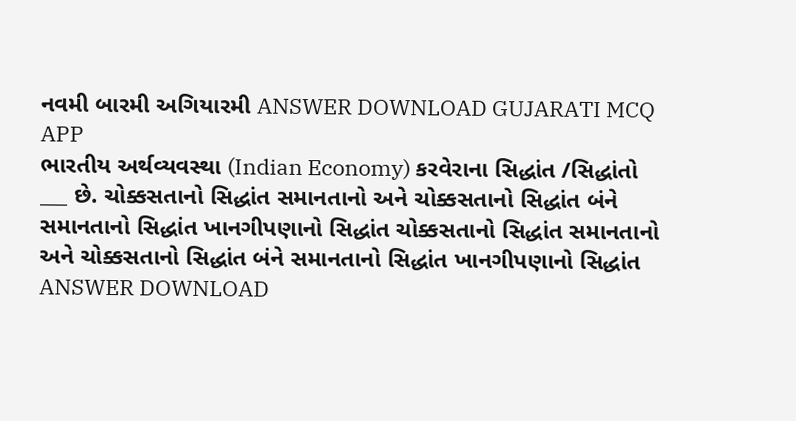નવમી બારમી અગિયારમી ANSWER DOWNLOAD GUJARATI MCQ APP
ભારતીય અર્થવ્યવસ્થા (Indian Economy) કરવેરાના સિદ્ધાંત /સિદ્ધાંતો ___ છે. ચોક્કસતાનો સિદ્ધાંત સમાનતાનો અને ચોક્કસતાનો સિદ્ધાંત બંને સમાનતાનો સિદ્ધાંત ખાનગીપણાનો સિદ્ધાંત ચોક્કસતાનો સિદ્ધાંત સમાનતાનો અને ચોક્કસતાનો સિદ્ધાંત બંને સમાનતાનો સિદ્ધાંત ખાનગીપણાનો સિદ્ધાંત ANSWER DOWNLOAD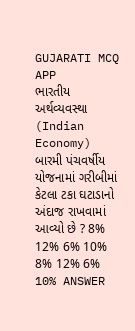GUJARATI MCQ APP
ભારતીય અર્થવ્યવસ્થા (Indian Economy) બારમી પંચવર્ષીય યોજનામાં ગરીબીમાં કેટલા ટકા ઘટાડાનો અંદાજ રાખવામાં આવ્યો છે ? 8% 12% 6% 10% 8% 12% 6% 10% ANSWER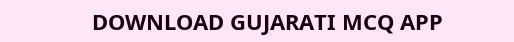DOWNLOAD GUJARATI MCQ APP